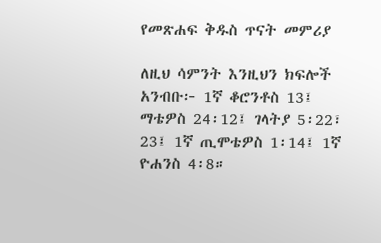የመጽሐፍ ቅዱስ ጥናት መምሪያ

ለዚህ ሳምንት እንዚህን ክፍሎች አንብቡ፦ 1ኛ ቆሮንቶስ 13፤ ማቴዎስ 24፡12፤ ገላትያ 5፡22፣ 23፤ 1ኛ ጢሞቴዎስ 1፡14፤ 1ኛ ዮሐንስ 4፡8።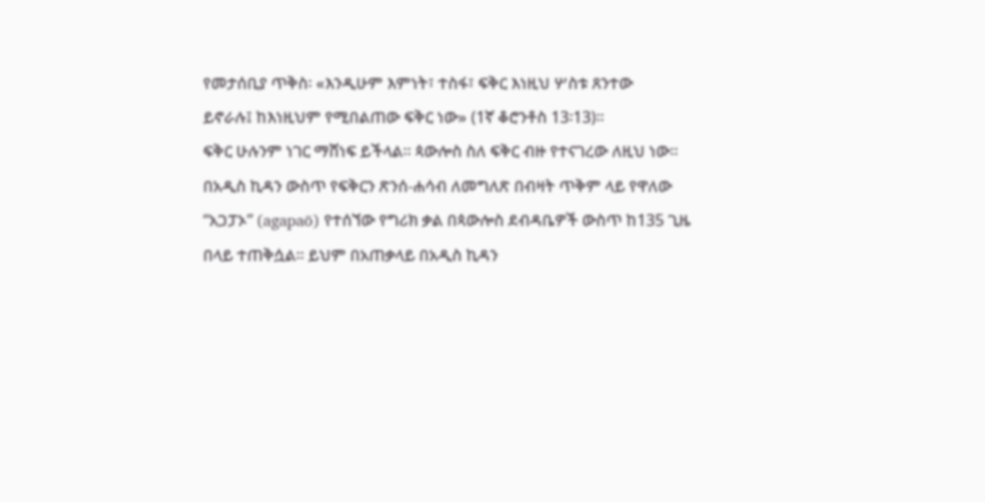የመታሰቢያ ጥቅስ፡ «እንዲሁም እምነት፣ ተስፋ፣ ፍቅር እነዚህ ሦስቱ ጸንተው
ይኖራሉ፤ ከእነዚህም የሚበልጠው ፍቅር ነው» (1ኛ ቆሮንቶስ 13፡13)።
ፍቅር ሁሉንም ነገር ማሸነፍ ይችላል። ጳውሎስ ስለ ፍቅር ብዙ የተናገረው ለዚህ ነው።
በአዲስ ኪዳን ውስጥ የፍቅርን ጽንሰ-ሐሳብ ለመግለጽ በብዛት ጥቅም ላይ የዋለው
“አጋፓኦ” (agapaō) የተሰኘው የግሪክ ቃል በጳውሎስ ደብዳቤዎች ውስጥ ከ135 ጊዜ
በላይ ተጠቅሷል። ይህም በአጠቃላይ በአዲስ ኪዳን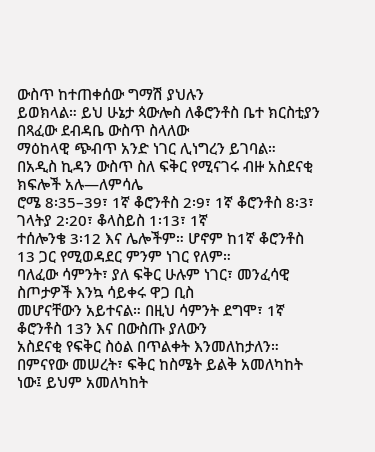ውስጥ ከተጠቀሰው ግማሽ ያህሉን
ይወክላል። ይህ ሁኔታ ጳውሎስ ለቆሮንቶስ ቤተ ክርስቲያን በጻፈው ደብዳቤ ውስጥ ስላለው
ማዕከላዊ ጭብጥ አንድ ነገር ሊነግረን ይገባል።
በአዲስ ኪዳን ውስጥ ስለ ፍቅር የሚናገሩ ብዙ አስደናቂ ክፍሎች አሉ—ለምሳሌ
ሮሜ 8፡35–39፣ 1ኛ ቆሮንቶስ 2፡9፣ 1ኛ ቆሮንቶስ 8፡3፣ ገላትያ 2፡20፣ ቆላስይስ 1፡13፣ 1ኛ
ተሰሎንቄ 3፡12 እና ሌሎችም። ሆኖም ከ1ኛ ቆሮንቶስ 13 ጋር የሚወዳደር ምንም ነገር የለም።
ባለፈው ሳምንት፣ ያለ ፍቅር ሁሉም ነገር፣ መንፈሳዊ ስጦታዎች እንኳ ሳይቀሩ ዋጋ ቢስ
መሆናቸውን አይተናል። በዚህ ሳምንት ደግሞ፣ 1ኛ ቆሮንቶስ 13ን እና በውስጡ ያለውን
አስደናቂ የፍቅር ስዕል በጥልቀት እንመለከታለን።
በምናየው መሠረት፣ ፍቅር ከስሜት ይልቅ አመለካከት ነው፤ ይህም አመለካከት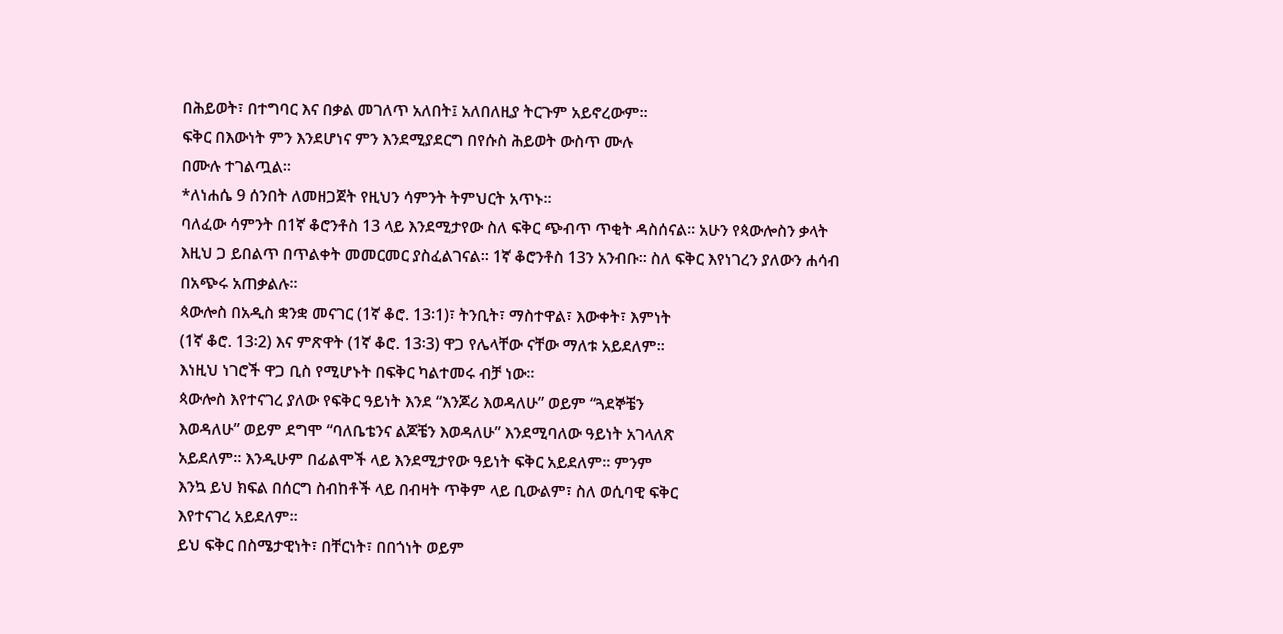በሕይወት፣ በተግባር እና በቃል መገለጥ አለበት፤ አለበለዚያ ትርጉም አይኖረውም።
ፍቅር በእውነት ምን እንደሆነና ምን እንደሚያደርግ በየሱስ ሕይወት ውስጥ ሙሉ
በሙሉ ተገልጧል።
*ለነሐሴ 9 ሰንበት ለመዘጋጀት የዚህን ሳምንት ትምህርት አጥኑ።
ባለፈው ሳምንት በ1ኛ ቆሮንቶስ 13 ላይ እንደሚታየው ስለ ፍቅር ጭብጥ ጥቂት ዳስሰናል። አሁን የጳውሎስን ቃላት እዚህ ጋ ይበልጥ በጥልቀት መመርመር ያስፈልገናል። 1ኛ ቆሮንቶስ 13ን አንብቡ። ስለ ፍቅር እየነገረን ያለውን ሐሳብ በአጭሩ አጠቃልሉ።
ጳውሎስ በአዲስ ቋንቋ መናገር (1ኛ ቆሮ. 13፡1)፣ ትንቢት፣ ማስተዋል፣ እውቀት፣ እምነት
(1ኛ ቆሮ. 13፡2) እና ምጽዋት (1ኛ ቆሮ. 13፡3) ዋጋ የሌላቸው ናቸው ማለቱ አይደለም።
እነዚህ ነገሮች ዋጋ ቢስ የሚሆኑት በፍቅር ካልተመሩ ብቻ ነው።
ጳውሎስ እየተናገረ ያለው የፍቅር ዓይነት እንደ “እንጆሪ እወዳለሁ” ወይም “ጓደኞቼን
እወዳለሁ” ወይም ደግሞ “ባለቤቴንና ልጆቼን እወዳለሁ” እንደሚባለው ዓይነት አገላለጽ
አይደለም። እንዲሁም በፊልሞች ላይ እንደሚታየው ዓይነት ፍቅር አይደለም። ምንም
እንኳ ይህ ክፍል በሰርግ ስብከቶች ላይ በብዛት ጥቅም ላይ ቢውልም፣ ስለ ወሲባዊ ፍቅር
እየተናገረ አይደለም።
ይህ ፍቅር በስሜታዊነት፣ በቸርነት፣ በበጎነት ወይም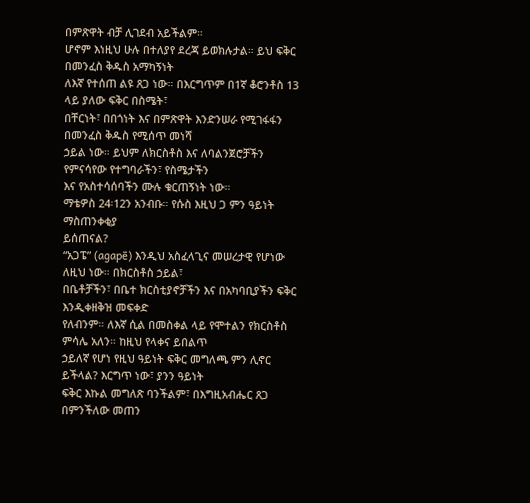በምጽዋት ብቻ ሊገደብ አይችልም።
ሆኖም እነዚህ ሁሉ በተለያየ ደረጃ ይወክሉታል። ይህ ፍቅር በመንፈስ ቅዱስ አማካኝነት
ለእኛ የተሰጠ ልዩ ጸጋ ነው። በእርግጥም በ1ኛ ቆሮንቶስ 13 ላይ ያለው ፍቅር በስሜት፣
በቸርነት፣ በበጎነት እና በምጽዋት እንድንሠራ የሚገፋፋን በመንፈስ ቅዱስ የሚሰጥ መነሻ
ኃይል ነው። ይህም ለክርስቶስ እና ለባልንጀሮቻችን የምናሳየው የተግባራችን፣ የስሜታችን
እና የአስተሳሰባችን ሙሉ ቁርጠኝነት ነው።
ማቴዎስ 24፡12ን አንብቡ። የሱስ እዚህ ጋ ምን ዓይነት ማስጠንቀቂያ
ይሰጠናል?
“አጋፔ” (agapē) እንዲህ አስፈላጊና መሠረታዊ የሆነው ለዚህ ነው። በክርስቶስ ኃይል፣
በቤቶቻችን፣ በቤተ ክርስቲያኖቻችን እና በአካባቢያችን ፍቅር እንዲቀዘቅዝ መፍቀድ
የለብንም። ለእኛ ሲል በመስቀል ላይ የሞተልን የክርስቶስ ምሳሌ አለን። ከዚህ የላቀና ይበልጥ
ኃይለኛ የሆነ የዚህ ዓይነት ፍቅር መግለጫ ምን ሊኖር ይችላል? እርግጥ ነው፣ ያንን ዓይነት
ፍቅር እኩል መግለጽ ባንችልም፣ በእግዚአብሔር ጸጋ በምንችለው መጠን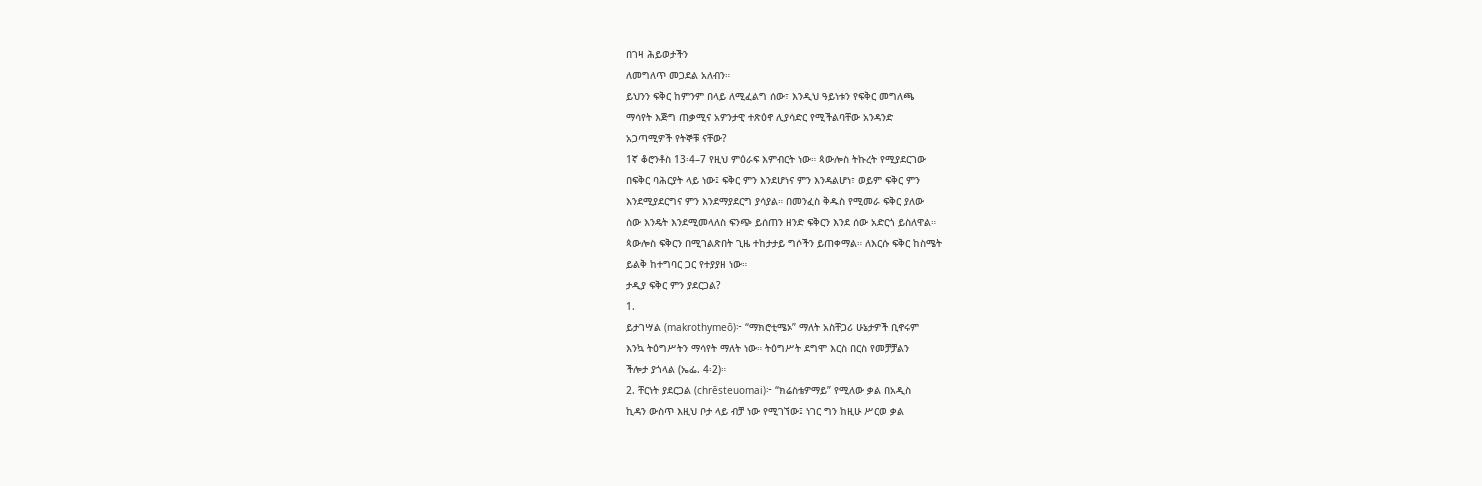በገዛ ሕይወታችን
ለመግለጥ መጋደል አለብን።
ይህንን ፍቅር ከምንም በላይ ለሚፈልግ ሰው፣ እንዲህ ዓይነቱን የፍቅር መግለጫ
ማሳየት እጅግ ጠቃሚና አዎንታዊ ተጽዕኖ ሊያሳድር የሚችልባቸው አንዳንድ
አጋጣሚዎች የትኞቹ ናቸው?
1ኛ ቆሮንቶስ 13፡4–7 የዚህ ምዕራፍ እምብርት ነው። ጳውሎስ ትኩረት የሚያደርገው
በፍቅር ባሕርያት ላይ ነው፤ ፍቅር ምን እንደሆነና ምን እንዳልሆነ፣ ወይም ፍቅር ምን
እንደሚያደርግና ምን እንደማያደርግ ያሳያል። በመንፈስ ቅዱስ የሚመራ ፍቅር ያለው
ሰው እንዴት እንደሚመላለስ ፍንጭ ይሰጠን ዘንድ ፍቅርን እንደ ሰው አድርጎ ይስለዋል።
ጳውሎስ ፍቅርን በሚገልጽበት ጊዜ ተከታታይ ግሶችን ይጠቀማል። ለእርሱ ፍቅር ከስሜት
ይልቅ ከተግባር ጋር የተያያዘ ነው።
ታዲያ ፍቅር ምን ያደርጋል?
1.
ይታገሣል (makrothymeō)፦ “ማክሮቲሜኦ” ማለት አስቸጋሪ ሁኔታዎች ቢኖሩም
እንኳ ትዕግሥትን ማሳየት ማለት ነው። ትዕግሥት ደግሞ እርስ በርስ የመቻቻልን
ችሎታ ያጎላል (ኤፌ. 4፡2)።
2. ቸርነት ያደርጋል (chrēsteuomai)፦ “ክሬስቴዎማይ” የሚለው ቃል በአዲስ
ኪዳን ውስጥ እዚህ ቦታ ላይ ብቻ ነው የሚገኘው፤ ነገር ግን ከዚሁ ሥርወ ቃል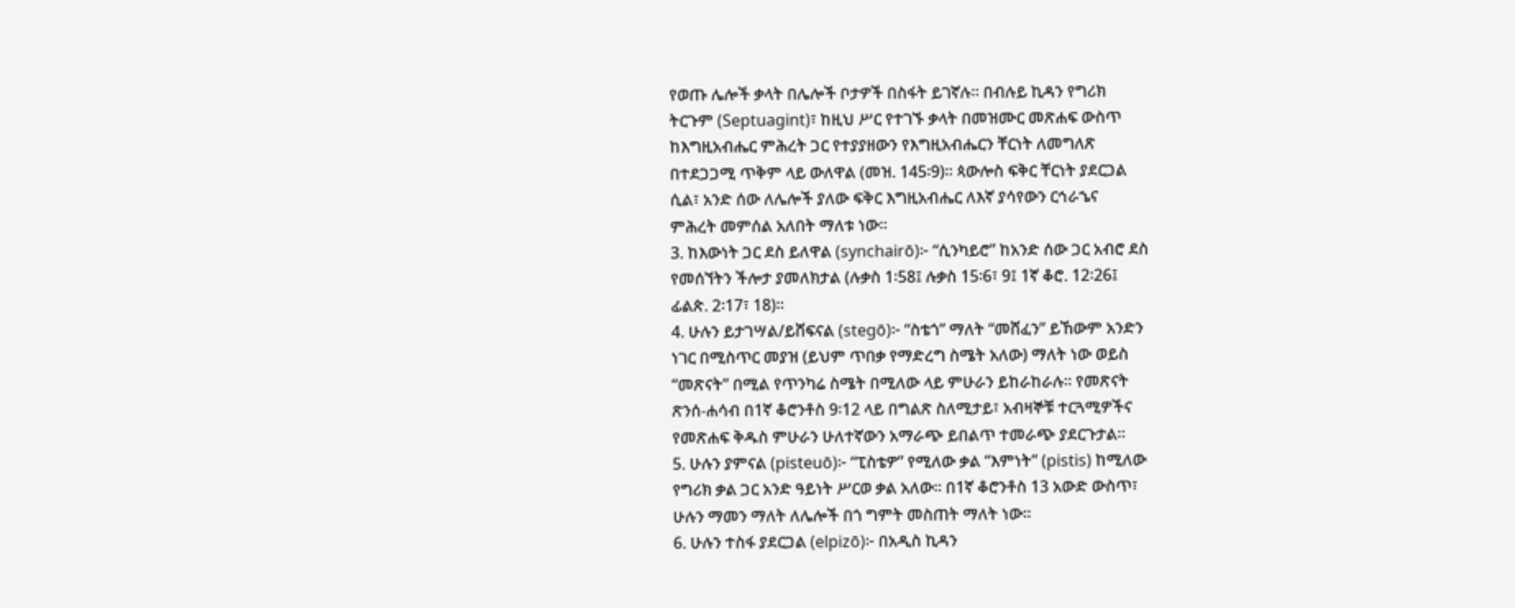የወጡ ሌሎች ቃላት በሌሎች ቦታዎች በስፋት ይገኛሉ። በብሉይ ኪዳን የግሪክ
ትርጉም (Septuagint)፣ ከዚህ ሥር የተገኙ ቃላት በመዝሙር መጽሐፍ ውስጥ
ከእግዚአብሔር ምሕረት ጋር የተያያዘውን የእግዚአብሔርን ቸርነት ለመግለጽ
በተደጋጋሚ ጥቅም ላይ ውለዋል (መዝ. 145፡9)። ጳውሎስ ፍቅር ቸርነት ያደርጋል
ሲል፣ አንድ ሰው ለሌሎች ያለው ፍቅር እግዚአብሔር ለእኛ ያሳየውን ርኅራኄና
ምሕረት መምሰል አለበት ማለቱ ነው።
3. ከእውነት ጋር ደስ ይለዋል (synchairō)፦ “ሲንካይሮ” ከአንድ ሰው ጋር አብሮ ደስ
የመሰኘትን ችሎታ ያመለክታል (ሉቃስ 1፡58፤ ሉቃስ 15፡6፣ 9፤ 1ኛ ቆሮ. 12፡26፤
ፊልጵ. 2፡17፣ 18)።
4. ሁሉን ይታገሣል/ይሸፍናል (stegō)፦ “ስቴጎ” ማለት “መሸፈን” ይኸውም አንድን
ነገር በሚስጥር መያዝ (ይህም ጥበቃ የማድረግ ስሜት አለው) ማለት ነው ወይስ
“መጽናት” በሚል የጥንካሬ ስሜት በሚለው ላይ ምሁራን ይከራከራሉ። የመጽናት
ጽንሰ-ሐሳብ በ1ኛ ቆሮንቶስ 9፡12 ላይ በግልጽ ስለሚታይ፣ አብዛኞቹ ተርጓሚዎችና
የመጽሐፍ ቅዱስ ምሁራን ሁለተኛውን አማራጭ ይበልጥ ተመራጭ ያደርጉታል።
5. ሁሉን ያምናል (pisteuō)፦ “ፒስቴዎ” የሚለው ቃል “እምነት” (pistis) ከሚለው
የግሪክ ቃል ጋር አንድ ዓይነት ሥርወ ቃል አለው። በ1ኛ ቆሮንቶስ 13 አውድ ውስጥ፣
ሁሉን ማመን ማለት ለሌሎች በጎ ግምት መስጠት ማለት ነው።
6. ሁሉን ተስፋ ያደርጋል (elpizō)፦ በአዲስ ኪዳን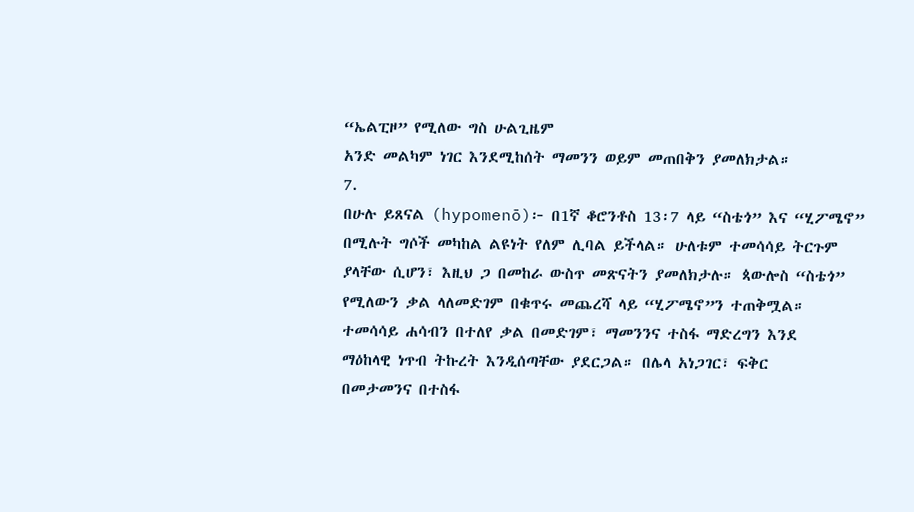“ኤልፒዞ” የሚለው ግስ ሁልጊዜም
አንድ መልካም ነገር እንደሚከሰት ማመንን ወይም መጠበቅን ያመለክታል።
7.
በሁሉ ይጸናል (hypomenō)፦ በ1ኛ ቆሮንቶስ 13፡7 ላይ “ስቴጎ” እና “ሂፖሜኖ”
በሚሉት ግሶች መካከል ልዩነት የለም ሊባል ይችላል። ሁለቱም ተመሳሳይ ትርጉም
ያላቸው ሲሆን፣ እዚህ ጋ በመከራ ውስጥ መጽናትን ያመለክታሉ። ጳውሎስ “ስቴጎ”
የሚለውን ቃል ላለመድገም በቁጥሩ መጨረሻ ላይ “ሂፖሜኖ”ን ተጠቅሟል።
ተመሳሳይ ሐሳብን በተለየ ቃል በመድገም፣ ማመንንና ተስፋ ማድረግን እንደ
ማዕከላዊ ነጥብ ትኩረት እንዲሰጣቸው ያደርጋል። በሌላ አነጋገር፣ ፍቅር
በመታመንና በተስፋ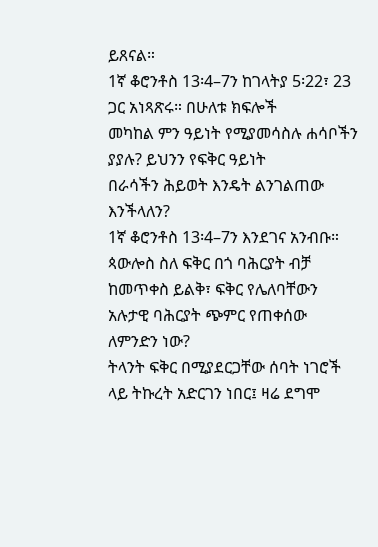ይጸናል።
1ኛ ቆሮንቶስ 13፡4–7ን ከገላትያ 5፡22፣ 23 ጋር አነጻጽሩ። በሁለቱ ክፍሎች
መካከል ምን ዓይነት የሚያመሳስሉ ሐሳቦችን ያያሉ? ይህንን የፍቅር ዓይነት
በራሳችን ሕይወት እንዴት ልንገልጠው እንችላለን?
1ኛ ቆሮንቶስ 13፡4–7ን እንደገና አንብቡ። ጳውሎስ ስለ ፍቅር በጎ ባሕርያት ብቻ ከመጥቀስ ይልቅ፣ ፍቅር የሌለባቸውን አሉታዊ ባሕርያት ጭምር የጠቀሰው ለምንድን ነው?
ትላንት ፍቅር በሚያደርጋቸው ሰባት ነገሮች ላይ ትኩረት አድርገን ነበር፤ ዛሬ ደግሞ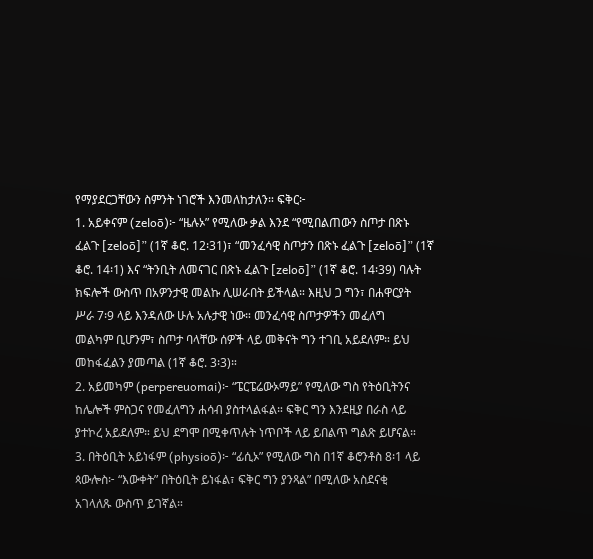የማያደርጋቸውን ስምንት ነገሮች እንመለከታለን። ፍቅር፦
1. አይቀናም (zeloō)፦ “ዜሉኦ” የሚለው ቃል እንደ “የሚበልጠውን ስጦታ በጽኑ
ፈልጉ [zeloō]” (1ኛ ቆሮ. 12፡31)፣ “መንፈሳዊ ስጦታን በጽኑ ፈልጉ [zeloō]” (1ኛ
ቆሮ. 14፡1) እና “ትንቢት ለመናገር በጽኑ ፈልጉ [zeloō]” (1ኛ ቆሮ. 14፡39) ባሉት
ክፍሎች ውስጥ በአዎንታዊ መልኩ ሊሠራበት ይችላል። እዚህ ጋ ግን፣ በሐዋርያት
ሥራ 7፡9 ላይ እንዳለው ሁሉ አሉታዊ ነው። መንፈሳዊ ስጦታዎችን መፈለግ
መልካም ቢሆንም፣ ስጦታ ባላቸው ሰዎች ላይ መቅናት ግን ተገቢ አይደለም። ይህ
መከፋፈልን ያመጣል (1ኛ ቆሮ. 3፡3)።
2. አይመካም (perpereuomai)፦ “ፔርፔሬውኦማይ” የሚለው ግስ የትዕቢትንና
ከሌሎች ምስጋና የመፈለግን ሐሳብ ያስተላልፋል። ፍቅር ግን እንደዚያ በራስ ላይ
ያተኮረ አይደለም። ይህ ደግሞ በሚቀጥሉት ነጥቦች ላይ ይበልጥ ግልጽ ይሆናል።
3. በትዕቢት አይነፋም (physioō)፦ “ፊሲኦ” የሚለው ግስ በ1ኛ ቆሮንቶስ 8፡1 ላይ
ጳውሎስ፦ “እውቀት” በትዕቢት ይነፋል፣ ፍቅር ግን ያንጻል” በሚለው አስደናቂ
አገላለጹ ውስጥ ይገኛል።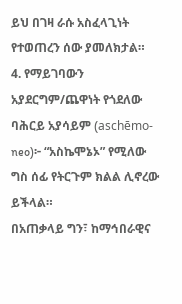ይህ በገዛ ራሱ አስፈላጊነት የተወጠረን ሰው ያመለክታል።
4. የማይገባውን አያደርግም/ጨዋነት የጎደለው ባሕርይ አያሳይም (aschēmo-
neo)፦ “አስኬሞኔኦ” የሚለው ግስ ሰፊ የትርጉም ክልል ሊኖረው ይችላል።
በአጠቃላይ ግን፣ ከማኅበራዊና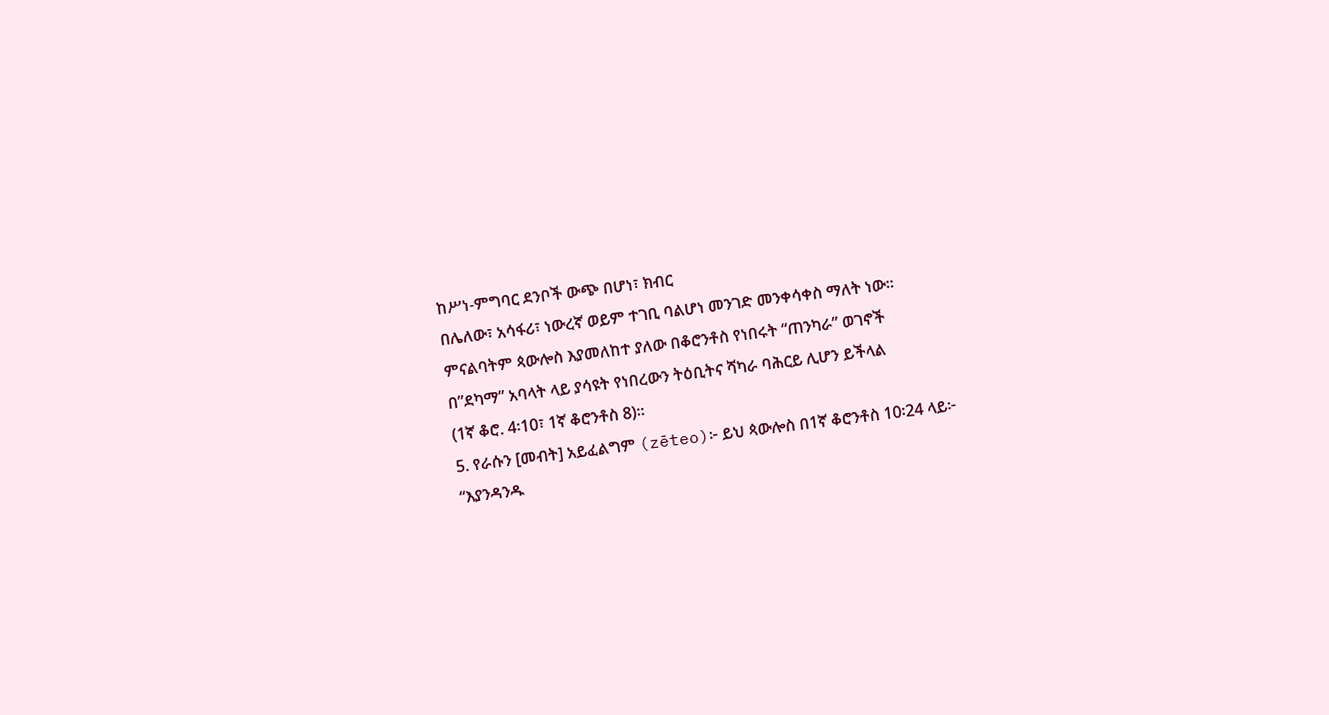ከሥነ-ምግባር ደንቦች ውጭ በሆነ፣ ክብር
በሌለው፣ አሳፋሪ፣ ነውረኛ ወይም ተገቢ ባልሆነ መንገድ መንቀሳቀስ ማለት ነው።
ምናልባትም ጳውሎስ እያመለከተ ያለው በቆሮንቶስ የነበሩት “ጠንካራ” ወገኖች
በ”ደካማ” አባላት ላይ ያሳዩት የነበረውን ትዕቢትና ሻካራ ባሕርይ ሊሆን ይችላል
(1ኛ ቆሮ. 4፡10፣ 1ኛ ቆሮንቶስ 8)።
5. የራሱን [መብት] አይፈልግም (zēteo)፦ ይህ ጳውሎስ በ1ኛ ቆሮንቶስ 10፡24 ላይ፦
“እያንዳንዱ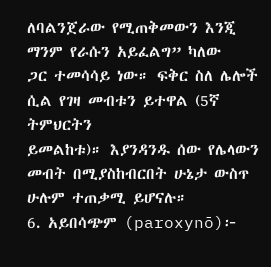ለባልንጀራው የሚጠቅመውን እንጂ ማንም የራሱን አይፈልግ” ካለው
ጋር ተመሳሳይ ነው። ፍቅር ስለ ሌሎች ሲል የገዛ መብቱን ይተዋል (5ኛ ትምህርትን
ይመልከቱ)። እያንዳንዱ ሰው የሌላውን መብት በሚያስከብርበት ሁኔታ ውስጥ
ሁሉም ተጠቃሚ ይሆናሉ።
6. አይበሳጭም (paroxynō)፦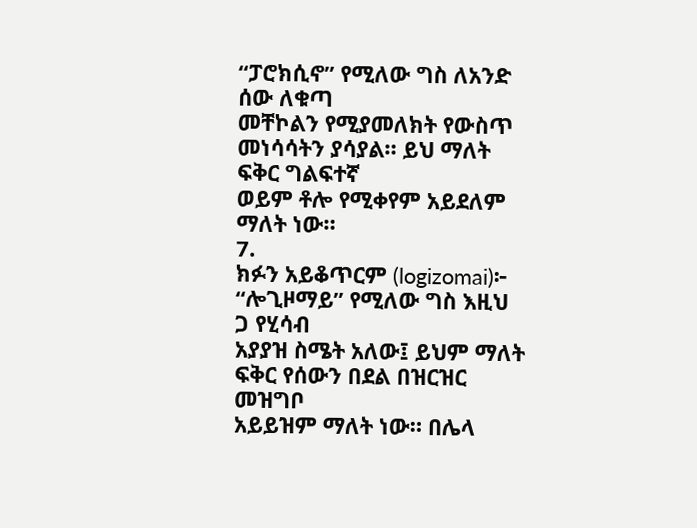“ፓሮክሲኖ” የሚለው ግስ ለአንድ ሰው ለቁጣ
መቸኮልን የሚያመለክት የውስጥ መነሳሳትን ያሳያል። ይህ ማለት ፍቅር ግልፍተኛ
ወይም ቶሎ የሚቀየም አይደለም ማለት ነው።
7.
ክፉን አይቆጥርም (logizomai)፦ “ሎጊዞማይ” የሚለው ግስ እዚህ ጋ የሂሳብ
አያያዝ ስሜት አለው፤ ይህም ማለት ፍቅር የሰውን በደል በዝርዝር መዝግቦ
አይይዝም ማለት ነው። በሌላ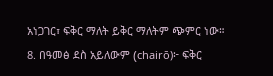አነጋገር፣ ፍቅር ማለት ይቅር ማለትም ጭምር ነው።
8. በዓመፅ ደስ አይለውም (chairō)፦ ፍቅር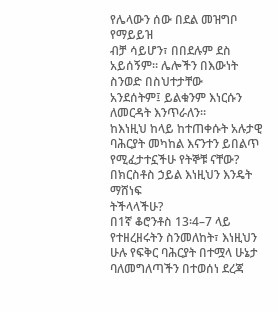የሌላውን ሰው በደል መዝግቦ የማይይዝ
ብቻ ሳይሆን፣ በበደሉም ደስ አይሰኝም። ሌሎችን በእውነት ስንወድ በስህተታቸው
አንደሰትም፤ ይልቁንም እነርሱን ለመርዳት እንጥራለን።
ከእነዚህ ከላይ ከተጠቀሱት አሉታዊ ባሕርያት መካከል እናንተን ይበልጥ
የሚፈታተኗችሁ የትኞቹ ናቸው? በክርስቶስ ኃይል እነዚህን እንዴት ማሸነፍ
ትችላላችሁ?
በ1ኛ ቆሮንቶስ 13፡4–7 ላይ የተዘረዘሩትን ስንመለከት፣ እነዚህን ሁሉ የፍቅር ባሕርያት በተሟላ ሁኔታ ባለመግለጣችን በተወሰነ ደረጃ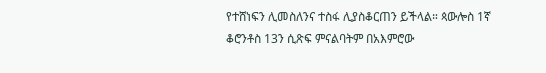የተሸነፍን ሊመስለንና ተስፋ ሊያስቆርጠን ይችላል። ጳውሎስ 1ኛ ቆሮንቶስ 13ን ሲጽፍ ምናልባትም በአእምሮው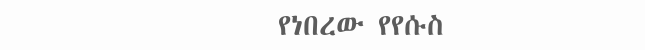የነበረው የየሱስ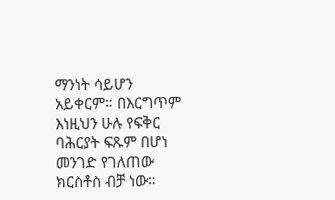ማንነት ሳይሆን አይቀርም። በእርግጥም እነዚህን ሁሉ የፍቅር ባሕርያት ፍጹም በሆነ መንገድ የገለጠው ክርስቶስ ብቻ ነው።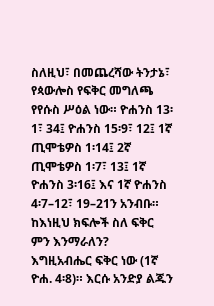ስለዚህ፣ በመጨረሻው ትንታኔ፣ የጳውሎስ የፍቅር መግለጫ የየሱስ ሥዕል ነው። ዮሐንስ 13፡1፣ 34፤ ዮሐንስ 15፡9፣ 12፤ 1ኛ ጢሞቴዎስ 1፡14፤ 2ኛ ጢሞቴዎስ 1፡7፣ 13፤ 1ኛ ዮሐንስ 3፡16፤ እና 1ኛ ዮሐንስ 4፡7–12፣ 19–21ን አንብቡ። ከእነዚህ ክፍሎች ስለ ፍቅር ምን እንማራለን?
እግዚአብሔር ፍቅር ነው (1ኛ ዮሐ. 4፡8)። እርሱ አንድያ ልጁን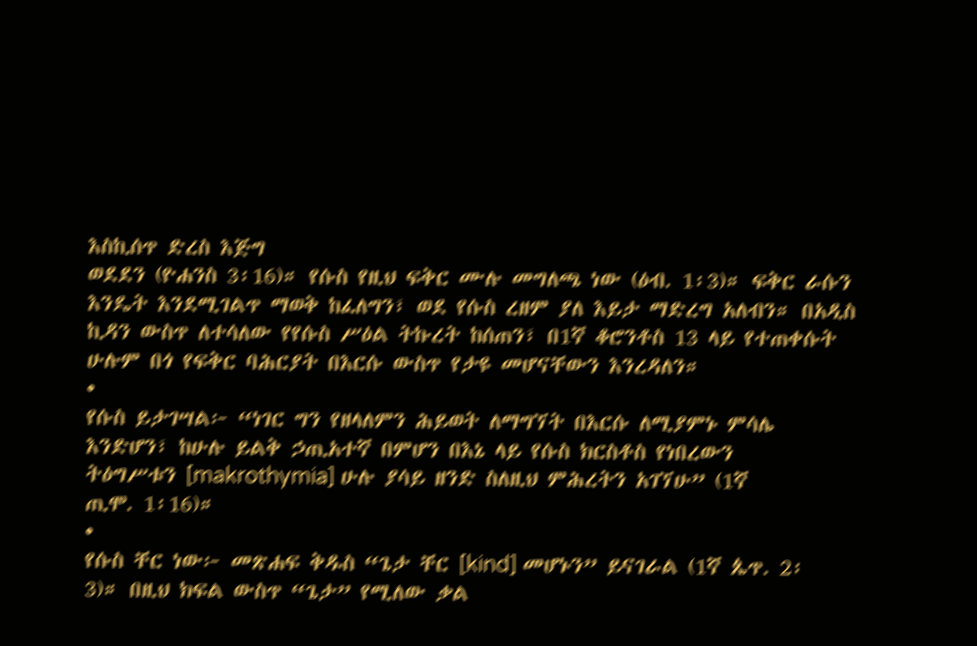እስኪሰጥ ድረስ እጅግ
ወደደን (ዮሐንስ 3፡16)። የሱስ የዚህ ፍቅር ሙሉ መግለጫ ነው (ዕብ. 1፡3)። ፍቅር ራሱን
እንዴት እንደሚገልጥ ማወቅ ከፈለግን፣ ወደ የሱስ ረዘም ያለ እይታ ማድረግ አለብን። በአዲስ
ኪዳን ውስጥ ለተሳለው የየሱስ ሥዕል ትኩረት ከሰጠን፣ በ1ኛ ቆሮንቶስ 13 ላይ የተጠቀሱት
ሁሉም በጎ የፍቅር ባሕርያት በእርሱ ውስጥ የታዩ መሆናቸውን እንረዳለን።
•
የሱስ ይታገሣል፦ “ነገር ግን የዘላለምን ሕይወት ለማግኘት በእርሱ ለሚያምኑ ምሳሌ
እንድሆን፣ ከሁሉ ይልቅ ኃጢአተኛ በምሆን በእኔ ላይ የሱስ ክርስቶስ የነበረውን
ትዕግሥቱን [makrothymia] ሁሉ ያሳይ ዘንድ ስለዚህ ምሕረትን አገኘሁ” (1ኛ
ጢሞ. 1፡16)።
•
የሱስ ቸር ነው፦ መጽሐፍ ቅዱስ “ጌታ ቸር [kind] መሆኑን” ይናገራል (1ኛ ጴጥ. 2፡
3)። በዚህ ክፍል ውስጥ “ጌታ” የሚለው ቃል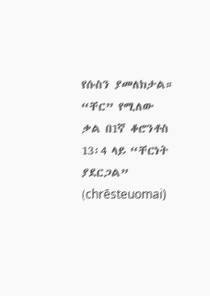የሱስን ያመለክታል። “ቸር” የሚለው
ቃል በ1ኛ ቆሮንቶስ 13፡4 ላይ “ቸርነት ያደርጋል” (chrēsteuomai)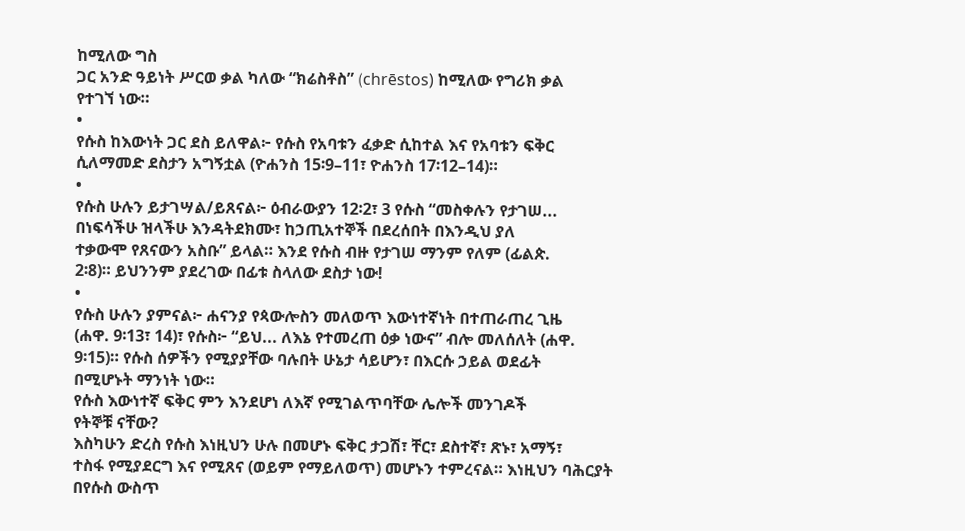ከሚለው ግስ
ጋር አንድ ዓይነት ሥርወ ቃል ካለው “ክሬስቶስ” (chrēstos) ከሚለው የግሪክ ቃል
የተገኘ ነው።
•
የሱስ ከእውነት ጋር ደስ ይለዋል፦ የሱስ የአባቱን ፈቃድ ሲከተል እና የአባቱን ፍቅር
ሲለማመድ ደስታን አግኝቷል (ዮሐንስ 15፡9–11፣ ዮሐንስ 17፡12–14)።
•
የሱስ ሁሉን ይታገሣል/ይጸናል፦ ዕብራውያን 12፡2፣ 3 የሱስ “መስቀሉን የታገሠ...
በነፍሳችሁ ዝላችሁ እንዳትደክሙ፣ ከኃጢአተኞች በደረሰበት በእንዲህ ያለ
ተቃውሞ የጸናውን አስቡ” ይላል። እንደ የሱስ ብዙ የታገሠ ማንም የለም (ፊልጵ.
2፡8)። ይህንንም ያደረገው በፊቱ ስላለው ደስታ ነው!
•
የሱስ ሁሉን ያምናል፦ ሐናንያ የጳውሎስን መለወጥ እውነተኛነት በተጠራጠረ ጊዜ
(ሐዋ. 9፡13፣ 14)፣ የሱስ፦ “ይህ... ለእኔ የተመረጠ ዕቃ ነውና” ብሎ መለሰለት (ሐዋ.
9፡15)። የሱስ ሰዎችን የሚያያቸው ባሉበት ሁኔታ ሳይሆን፣ በእርሱ ኃይል ወደፊት
በሚሆኑት ማንነት ነው።
የሱስ እውነተኛ ፍቅር ምን እንደሆነ ለእኛ የሚገልጥባቸው ሌሎች መንገዶች
የትኞቹ ናቸው?
እስካሁን ድረስ የሱስ እነዚህን ሁሉ በመሆኑ ፍቅር ታጋሽ፣ ቸር፣ ደስተኛ፣ ጽኑ፣ አማኝ፣
ተስፋ የሚያደርግ እና የሚጸና (ወይም የማይለወጥ) መሆኑን ተምረናል። እነዚህን ባሕርያት
በየሱስ ውስጥ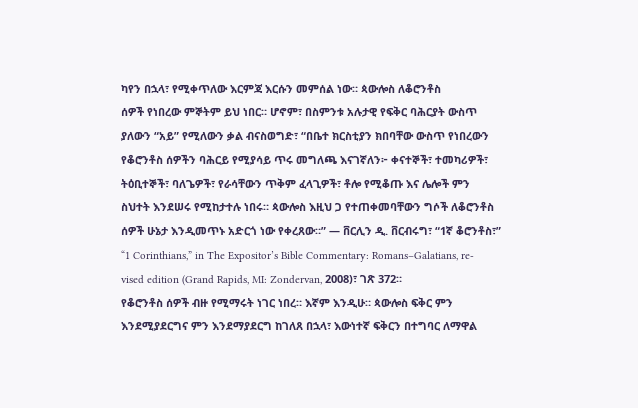ካየን በኋላ፣ የሚቀጥለው እርምጃ እርሱን መምሰል ነው። ጳውሎስ ለቆሮንቶስ
ሰዎች የነበረው ምኞትም ይህ ነበር። ሆኖም፣ በስምንቱ አሉታዊ የፍቅር ባሕርያት ውስጥ
ያለውን “አይ” የሚለውን ቃል ብናስወግድ፣ “በቤተ ክርስቲያን ክበባቸው ውስጥ የነበረውን
የቆሮንቶስ ሰዎችን ባሕርይ የሚያሳይ ጥሩ መግለጫ እናገኛለን፦ ቀናተኞች፣ ተመካሪዎች፣
ትዕቢተኞች፣ ባለጌዎች፣ የራሳቸውን ጥቅም ፈላጊዎች፣ ቶሎ የሚቆጡ እና ሌሎች ምን
ስህተት እንደሠሩ የሚከታተሉ ነበሩ። ጳውሎስ እዚህ ጋ የተጠቀመባቸውን ግሶች ለቆሮንቶስ
ሰዎች ሁኔታ እንዲመጥኑ አድርጎ ነው የቀረጸው።” — ቨርሊን ዲ. ቨርብሩግ፣ “1ኛ ቆሮንቶስ፣”
“1 Corinthians,” in The Expositor’s Bible Commentary: Romans–Galatians, re-
vised edition (Grand Rapids, MI: Zondervan, 2008)፣ ገጽ 372።
የቆሮንቶስ ሰዎች ብዙ የሚማሩት ነገር ነበረ። እኛም እንዲሁ። ጳውሎስ ፍቅር ምን
እንደሚያደርግና ምን እንደማያደርግ ከገለጸ በኋላ፣ እውነተኛ ፍቅርን በተግባር ለማዋል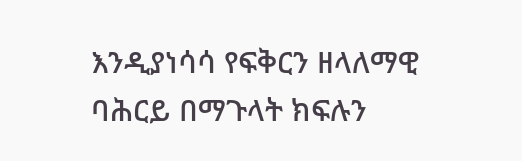እንዲያነሳሳ የፍቅርን ዘላለማዊ ባሕርይ በማጉላት ክፍሉን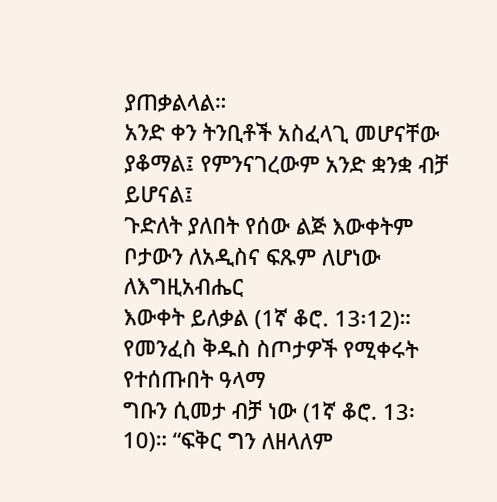ያጠቃልላል።
አንድ ቀን ትንቢቶች አስፈላጊ መሆናቸው ያቆማል፤ የምንናገረውም አንድ ቋንቋ ብቻ ይሆናል፤
ጉድለት ያለበት የሰው ልጅ እውቀትም ቦታውን ለአዲስና ፍጹም ለሆነው ለእግዚአብሔር
እውቀት ይለቃል (1ኛ ቆሮ. 13፡12)። የመንፈስ ቅዱስ ስጦታዎች የሚቀሩት የተሰጡበት ዓላማ
ግቡን ሲመታ ብቻ ነው (1ኛ ቆሮ. 13፡10)። “ፍቅር ግን ለዘላለም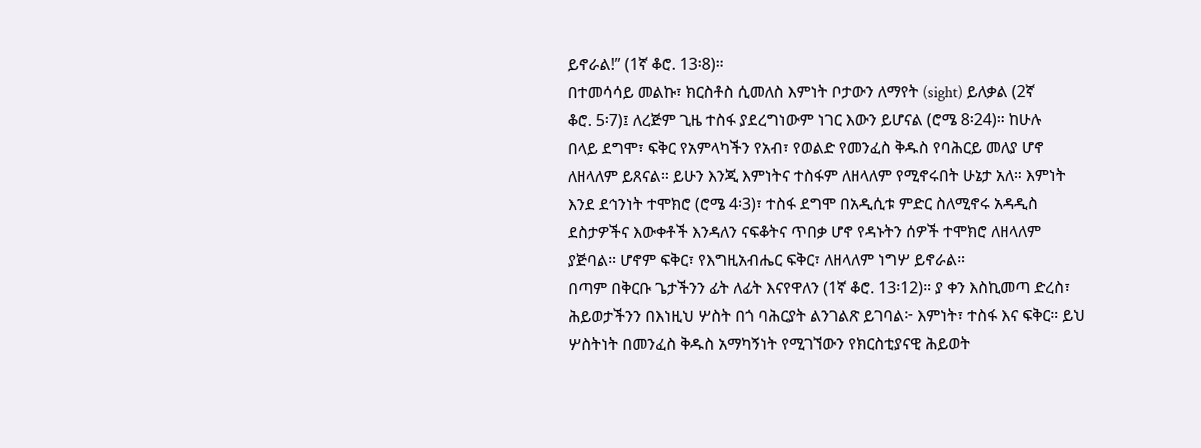ይኖራል!” (1ኛ ቆሮ. 13፡8)።
በተመሳሳይ መልኩ፣ ክርስቶስ ሲመለስ እምነት ቦታውን ለማየት (sight) ይለቃል (2ኛ
ቆሮ. 5፡7)፤ ለረጅም ጊዜ ተስፋ ያደረግነውም ነገር እውን ይሆናል (ሮሜ 8፡24)። ከሁሉ
በላይ ደግሞ፣ ፍቅር የአምላካችን የአብ፣ የወልድ የመንፈስ ቅዱስ የባሕርይ መለያ ሆኖ
ለዘላለም ይጸናል። ይሁን እንጂ እምነትና ተስፋም ለዘላለም የሚኖሩበት ሁኔታ አለ። እምነት
እንደ ደኅንነት ተሞክሮ (ሮሜ 4፡3)፣ ተስፋ ደግሞ በአዲሲቱ ምድር ስለሚኖሩ አዳዲስ
ደስታዎችና እውቀቶች እንዳለን ናፍቆትና ጥበቃ ሆኖ የዳኑትን ሰዎች ተሞክሮ ለዘላለም
ያጅባል። ሆኖም ፍቅር፣ የእግዚአብሔር ፍቅር፣ ለዘላለም ነግሦ ይኖራል።
በጣም በቅርቡ ጌታችንን ፊት ለፊት እናየዋለን (1ኛ ቆሮ. 13፡12)። ያ ቀን እስኪመጣ ድረስ፣
ሕይወታችንን በእነዚህ ሦስት በጎ ባሕርያት ልንገልጽ ይገባል፦ እምነት፣ ተስፋ እና ፍቅር። ይህ
ሦስትነት በመንፈስ ቅዱስ አማካኝነት የሚገኘውን የክርስቲያናዊ ሕይወት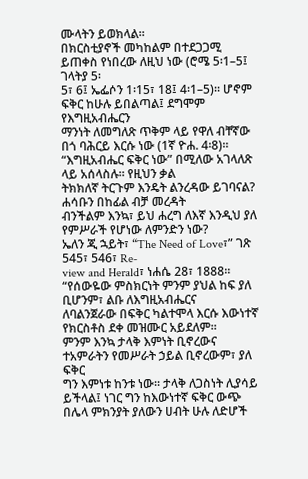ሙላትን ይወክላል።
በክርስቲያኖች መካከልም በተደጋጋሚ ይጠቀስ የነበረው ለዚህ ነው (ሮሜ 5፡1–5፤ ገላትያ 5፡
5፣ 6፤ ኤፌሶን 1፡15፣ 18፤ 4፡1–5)። ሆኖም ፍቅር ከሁሉ ይበልጣል፤ ደግሞም የእግዚአብሔርን
ማንነት ለመግለጽ ጥቅም ላይ የዋለ ብቸኛው በጎ ባሕርይ እርሱ ነው (1ኛ ዮሐ. 4፡8)።
“እግዚአብሔር ፍቅር ነው” በሚለው አገላለጽ ላይ አሰላስሉ። የዚህን ቃል
ትክክለኛ ትርጉም እንዴት ልንረዳው ይገባናል? ሐሳቡን በከፊል ብቻ መረዳት
ብንችልም እንኳ፣ ይህ ሐረግ ለእኛ እንዲህ ያለ የምሥራች የሆነው ለምንድን ነው?
ኤለን ጂ ኋይት፣ “The Need of Love፣” ገጽ 545፣ 546፣ Re-
view and Herald፣ ነሐሴ 28፣ 1888።
“የሰውዬው ምስክርነት ምንም ያህል ከፍ ያለ ቢሆንም፣ ልቡ ለእግዚአብሔርና
ለባልንጀራው በፍቅር ካልተሞላ እርሱ እውነተኛ የክርስቶስ ደቀ መዝሙር አይደለም።
ምንም እንኳ ታላቅ እምነት ቢኖረውና ተአምራትን የመሥራት ኃይል ቢኖረውም፣ ያለ ፍቅር
ግን እምነቱ ከንቱ ነው። ታላቅ ለጋስነት ሊያሳይ ይችላል፤ ነገር ግን ከእውነተኛ ፍቅር ውጭ
በሌላ ምክንያት ያለውን ሀብት ሁሉ ለድሆች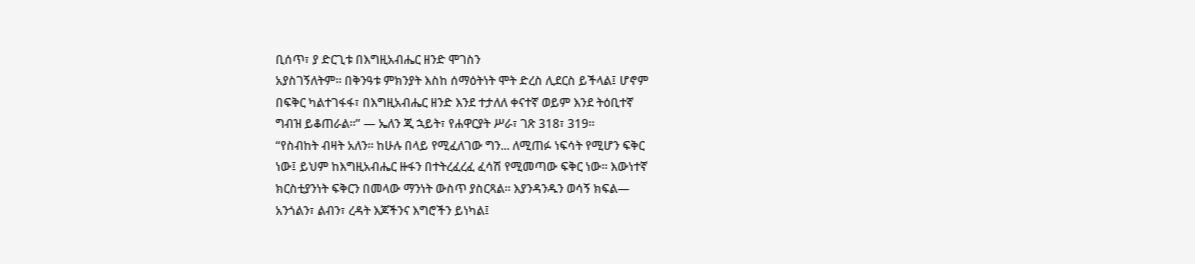ቢሰጥ፣ ያ ድርጊቱ በእግዚአብሔር ዘንድ ሞገስን
አያስገኝለትም። በቅንዓቱ ምክንያት እስከ ሰማዕትነት ሞት ድረስ ሊደርስ ይችላል፤ ሆኖም
በፍቅር ካልተገፋፋ፣ በእግዚአብሔር ዘንድ እንደ ተታለለ ቀናተኛ ወይም እንደ ትዕቢተኛ
ግብዝ ይቆጠራል።” — ኤለን ጂ ኋይት፣ የሐዋርያት ሥራ፣ ገጽ 318፣ 319።
“የስብከት ብዛት አለን። ከሁሉ በላይ የሚፈለገው ግን... ለሚጠፉ ነፍሳት የሚሆን ፍቅር
ነው፤ ይህም ከእግዚአብሔር ዙፋን በተትረፈረፈ ፈሳሽ የሚመጣው ፍቅር ነው። እውነተኛ
ክርስቲያንነት ፍቅርን በመላው ማንነት ውስጥ ያስርጻል። እያንዳንዱን ወሳኝ ክፍል—
አንጎልን፣ ልብን፣ ረዳት እጆችንና እግሮችን ይነካል፤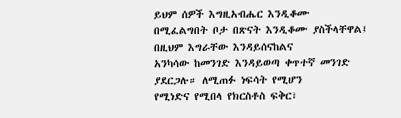ይህም ሰዎች እግዚአብሔር እንዲቆሙ
በሚፈልግበት ቦታ በጽናት እንዲቆሙ ያስችላቸዋል፤ በዚህም እግራቸው እንዳይሰናከልና
አንካሳው ከመንገድ እንዳይወጣ ቀጥተኛ መንገድ ያደርጋሉ። ለሚጠፉ ነፍሳት የሚሆን
የሚነድና የሚበላ የክርስቶስ ፍቅር፣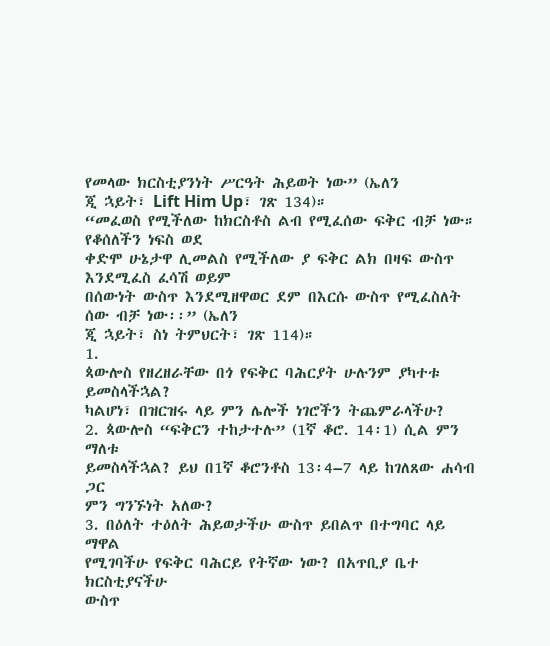የመላው ክርስቲያንነት ሥርዓት ሕይወት ነው” (ኤለን
ጂ ኋይት፣ Lift Him Up፣ ገጽ 134)።
“መፈወስ የሚችለው ከክርስቶስ ልብ የሚፈሰው ፍቅር ብቻ ነው። የቆሰለችን ነፍስ ወደ
ቀድሞ ሁኔታዋ ሊመልስ የሚችለው ያ ፍቅር ልክ በዛፍ ውስጥ እንደሚፈስ ፈሳሽ ወይም
በሰውነት ውስጥ እንደሚዘዋወር ደም በእርሱ ውስጥ የሚፈስለት ሰው ብቻ ነው፡፡” (ኤለን
ጂ ኋይት፣ ስነ ትምህርት፣ ገጽ 114)።
1.
ጳውሎስ የዘረዘራቸው በጎ የፍቅር ባሕርያት ሁሉንም ያካተቱ ይመስላችኋል?
ካልሆነ፣ በዝርዝሩ ላይ ምን ሌሎች ነገሮችን ትጨምራላችሁ?
2. ጳውሎስ “ፍቅርን ተከታተሉ” (1ኛ ቆሮ. 14፡1) ሲል ምን ማለቱ
ይመስላችኋል? ይህ በ1ኛ ቆሮንቶስ 13፡4–7 ላይ ከገለጸው ሐሳብ ጋር
ምን ግንኙነት አለው?
3. በዕለት ተዕለት ሕይወታችሁ ውስጥ ይበልጥ በተግባር ላይ ማዋል
የሚገባችሁ የፍቅር ባሕርይ የትኛው ነው? በአጥቢያ ቤተ ክርስቲያናችሁ
ውስጥ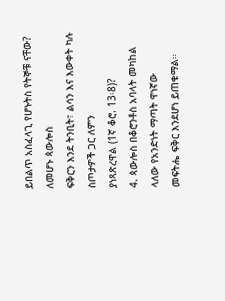ይበልጥ አስፈላጊ የሆኑትስ የትኞቹ ናቸው? ለመሆኑ ጳውሎስ
ፍቅርን እንደ ትንቢት፣ ልሳን እና እውቀት ካሉ ስጦታዎች ጋር ለምን
ያነጻጽረዋል (1ኛ ቆሮ. 13፡8)?
4. ጳውሎስ በቆሮንቶስ አባላት መካከል ላለው የአንድነት ማጣት ዋነኛው
መፍትሔ ፍቅር እንደሆነ ይጠቁማል።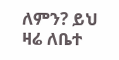ለምን? ይህ ዛሬ ለቤተ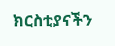ክርስቲያናችን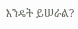እንዴት ይሠራል?